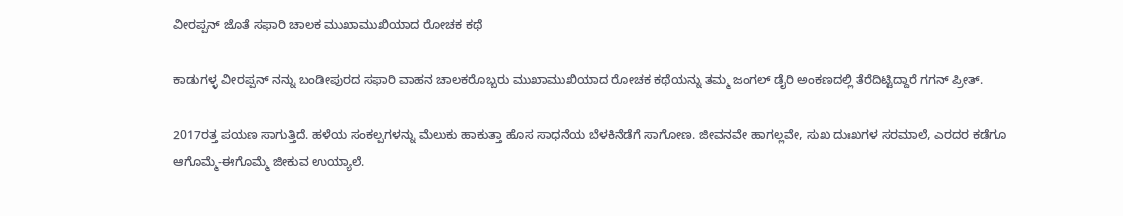ವೀರಪ್ಪನ್ ಜೊತೆ ಸಫಾರಿ ಚಾಲಕ ಮುಖಾಮುಖಿಯಾದ ರೋಚಕ ಕಥೆ

ಕಾಡುಗಳ್ಳ ವೀರಪ್ಪನ್ ನನ್ನು ಬಂಡೀಪುರದ ಸಫಾರಿ ವಾಹನ ಚಾಲಕರೊಬ್ಬರು ಮುಖಾಮುಖಿಯಾದ ರೋಚಕ ಕಥೆಯನ್ನು ತಮ್ಮ ಜಂಗಲ್ ಡೈರಿ ಅಂಕಣದಲ್ಲಿ ತೆರೆದಿಟ್ಟಿದ್ದಾರೆ ಗಗನ್ ಪ್ರೀತ್.

2017ರತ್ತ ಪಯಣ ಸಾಗುತ್ತಿದೆ. ಹಳೆಯ ಸಂಕಲ್ಪಗಳನ್ನು ಮೆಲುಕು ಹಾಕುತ್ತಾ ಹೊಸ ಸಾಧನೆಯ ಬೆಳಕಿನೆಡೆಗೆ ಸಾಗೋಣ. ಜೀವನವೇ ಹಾಗಲ್ಲವೇ, ಸುಖ ದುಃಖಗಳ ಸರಮಾಲೆ, ಎರದರ ಕಡೆಗೂ ಆಗೊಮ್ಮೆ-ಈಗೊಮ್ಮೆ ಜೀಕುವ ಉಯ್ಯಾಲೆ.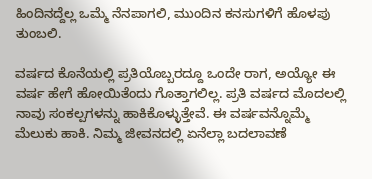ಹಿಂದಿನದ್ದೆಲ್ಲ ಒಮ್ಮೆ ನೆನಪಾಗಲಿ, ಮುಂದಿನ ಕನಸುಗಳಿಗೆ ಹೊಳಪು ತುಂಬಲಿ.

ವರ್ಷದ ಕೊನೆಯಲ್ಲಿ ಪ್ರತಿಯೊಬ್ಬರದ್ದೂ ಒಂದೇ ರಾಗ, ಅಯ್ಯೋ ಈ ವರ್ಷ ಹೇಗೆ ಹೋಯಿತೆಂದು ಗೊತ್ತಾಗಲಿಲ್ಲ. ಪ್ರತಿ ವರ್ಷದ ಮೊದಲಲ್ಲಿ ನಾವು ಸಂಕಲ್ಪಗಳನ್ನು ಹಾಕಿಕೊಳ್ಳುತ್ತೇವೆ. ಈ ವರ್ಷವನ್ನೊಮ್ಮೆ ಮೆಲುಕು ಹಾಕಿ. ನಿಮ್ಮ ಜೀವನದಲ್ಲಿ ಏನೆಲ್ಲಾ ಬದಲಾವಣೆ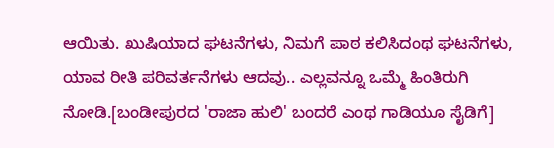ಆಯಿತು. ಖುಷಿಯಾದ ಘಟನೆಗಳು, ನಿಮಗೆ ಪಾಠ ಕಲಿಸಿದಂಥ ಘಟನೆಗಳು, ಯಾವ ರೀತಿ ಪರಿವರ್ತನೆಗಳು ಆದವು.. ಎಲ್ಲವನ್ನೂ ಒಮ್ಮೆ ಹಿಂತಿರುಗಿ ನೋಡಿ.[ಬಂಡೀಪುರದ 'ರಾಜಾ ಹುಲಿ' ಬಂದರೆ ಎಂಥ ಗಾಡಿಯೂ ಸೈಡಿಗೆ]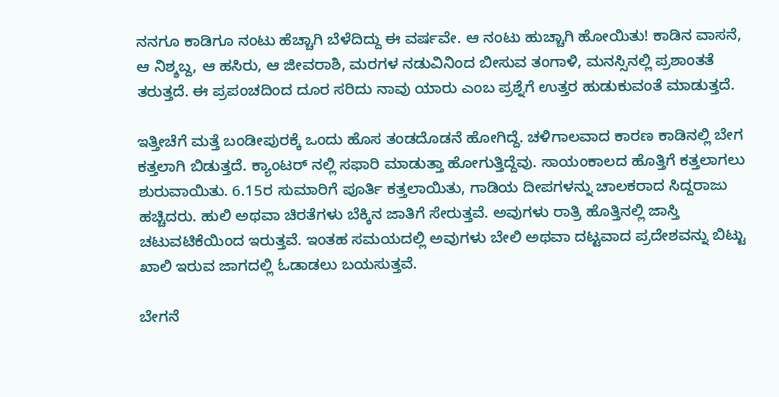ನನಗೂ ಕಾಡಿಗೂ ನಂಟು ಹೆಚ್ಚಾಗಿ ಬೆಳೆದಿದ್ದು ಈ ವರ್ಷವೇ. ಆ ನಂಟು ಹುಚ್ಚಾಗಿ ಹೋಯಿತು! ಕಾಡಿನ ವಾಸನೆ, ಆ ನಿಶ್ಶಬ್ದ, ಆ ಹಸಿರು, ಆ ಜೀವರಾಶಿ, ಮರಗಳ ನಡುವಿನಿಂದ ಬೀಸುವ ತಂಗಾಳಿ, ಮನಸ್ಸಿನಲ್ಲಿ ಪ್ರಶಾಂತತೆ ತರುತ್ತದೆ. ಈ ಪ್ರಪಂಚದಿಂದ ದೂರ ಸರಿದು ನಾವು ಯಾರು ಎಂಬ ಪ್ರಶ್ನೆಗೆ ಉತ್ತರ ಹುಡುಕುವಂತೆ ಮಾಡುತ್ತದೆ.

ಇತ್ತೀಚೆಗೆ ಮತ್ತೆ ಬಂಡೀಪುರಕ್ಕೆ ಒಂದು ಹೊಸ ತಂಡದೊಡನೆ ಹೋಗಿದ್ದೆ. ಚಳಿಗಾಲವಾದ ಕಾರಣ ಕಾಡಿನಲ್ಲಿ ಬೇಗ ಕತ್ತಲಾಗಿ ಬಿಡುತ್ತದೆ. ಕ್ಯಾಂಟರ್ ನಲ್ಲಿ ಸಫಾರಿ ಮಾಡುತ್ತಾ ಹೋಗುತ್ತಿದ್ದೆವು. ಸಾಯಂಕಾಲದ ಹೊತ್ತಿಗೆ ಕತ್ತಲಾಗಲು ಶುರುವಾಯಿತು. 6.15ರ ಸುಮಾರಿಗೆ ಪೂರ್ತಿ ಕತ್ತಲಾಯಿತು, ಗಾಡಿಯ ದೀಪಗಳನ್ನು ಚಾಲಕರಾದ ಸಿದ್ದರಾಜು ಹಚ್ಚಿದರು. ಹುಲಿ ಅಥವಾ ಚಿರತೆಗಳು ಬೆಕ್ಕಿನ ಜಾತಿಗೆ ಸೇರುತ್ತವೆ. ಅವುಗಳು ರಾತ್ರಿ ಹೊತ್ತಿನಲ್ಲಿ ಜಾಸ್ತಿ ಚಟುವಟಿಕೆಯಿಂದ ಇರುತ್ತವೆ. ಇಂತಹ ಸಮಯದಲ್ಲಿ ಅವುಗಳು ಬೇಲಿ ಅಥವಾ ದಟ್ಟವಾದ ಪ್ರದೇಶವನ್ನು ಬಿಟ್ಟು ಖಾಲಿ ಇರುವ ಜಾಗದಲ್ಲಿ ಓಡಾಡಲು ಬಯಸುತ್ತವೆ.

ಬೇಗನೆ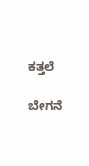ಕತ್ತಲೆ

ಬೇಗನೆ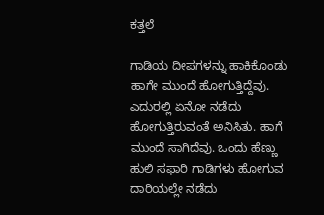ಕತ್ತಲೆ

ಗಾಡಿಯ ದೀಪಗಳನ್ನು ಹಾಕಿಕೊಂಡು ಹಾಗೇ ಮುಂದೆ ಹೋಗುತ್ತಿದ್ದೆವು. ಎದುರಲ್ಲಿ ಏನೋ ನಡೆದು ಹೋಗುತ್ತಿರುವಂತೆ ಅನಿಸಿತು. ಹಾಗೆ ಮುಂದೆ ಸಾಗಿದೆವು. ಒಂದು ಹೆಣ್ಣು ಹುಲಿ ಸಫಾರಿ ಗಾಡಿಗಳು ಹೋಗುವ ದಾರಿಯಲ್ಲೇ ನಡೆದು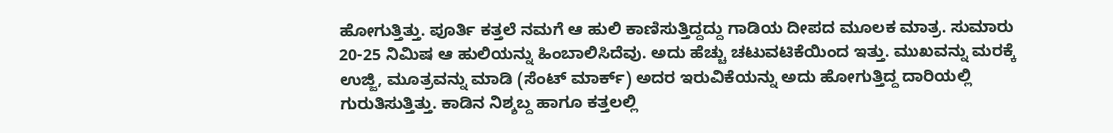ಹೋಗುತ್ತಿತ್ತು. ಪೂರ್ತಿ ಕತ್ತಲೆ ನಮಗೆ ಆ ಹುಲಿ ಕಾಣಿಸುತ್ತಿದ್ದದ್ದು ಗಾಡಿಯ ದೀಪದ ಮೂಲಕ ಮಾತ್ರ. ಸುಮಾರು 20-25 ನಿಮಿಷ ಆ ಹುಲಿಯನ್ನು ಹಿಂಬಾಲಿಸಿದೆವು. ಅದು ಹೆಚ್ಚು ಚಟುವಟಿಕೆಯಿಂದ ಇತ್ತು. ಮುಖವನ್ನು ಮರಕ್ಕೆ ಉಜ್ಜಿ, ಮೂತ್ರವನ್ನು ಮಾಡಿ (ಸೆಂಟ್ ಮಾರ್ಕ್) ಅದರ ಇರುವಿಕೆಯನ್ನು ಅದು ಹೋಗುತ್ತಿದ್ದ ದಾರಿಯಲ್ಲಿ ಗುರುತಿಸುತ್ತಿತ್ತು. ಕಾಡಿನ ನಿಶ್ಶಬ್ದ ಹಾಗೂ ಕತ್ತಲಲ್ಲಿ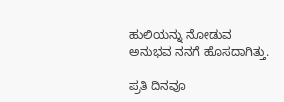ಹುಲಿಯನ್ನು ನೋಡುವ ಅನುಭವ ನನಗೆ ಹೊಸದಾಗಿತ್ತು.

ಪ್ರತಿ ದಿನವೂ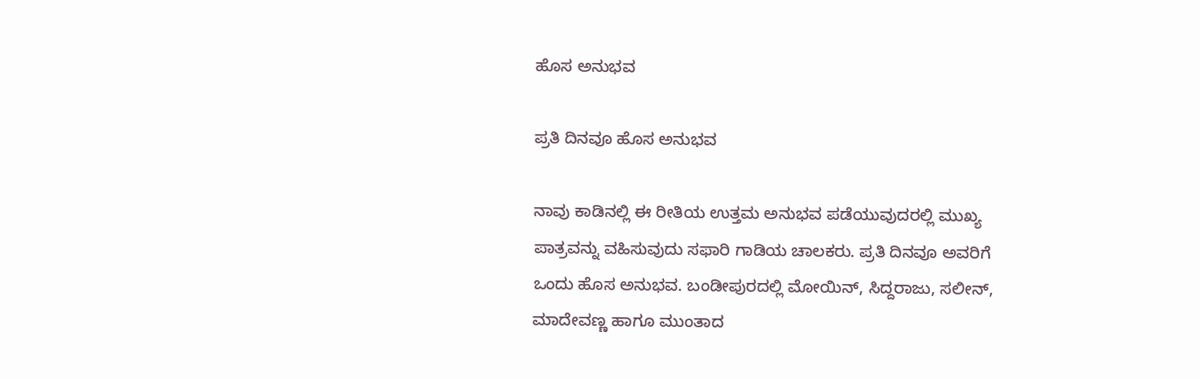ಹೊಸ ಅನುಭವ

ಪ್ರತಿ ದಿನವೂ ಹೊಸ ಅನುಭವ

ನಾವು ಕಾಡಿನಲ್ಲಿ ಈ ರೀತಿಯ ಉತ್ತಮ ಅನುಭವ ಪಡೆಯುವುದರಲ್ಲಿ ಮುಖ್ಯ ಪಾತ್ರವನ್ನು ವಹಿಸುವುದು ಸಫಾರಿ ಗಾಡಿಯ ಚಾಲಕರು. ಪ್ರತಿ ದಿನವೂ ಅವರಿಗೆ ಒಂದು ಹೊಸ ಅನುಭವ. ಬಂಡೀಪುರದಲ್ಲಿ ಮೋಯಿನ್, ಸಿದ್ದರಾಜು, ಸಲೀನ್, ಮಾದೇವಣ್ಣ ಹಾಗೂ ಮುಂತಾದ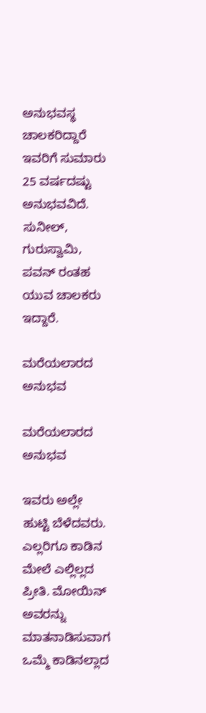ಅನುಭವಸ್ಥ ಚಾಲಕರಿದ್ದಾರೆ ಇವರಿಗೆ ಸುಮಾರು 25 ವರ್ಷದಷ್ಟು ಅನುಭವವಿದೆ. ಸುನೀಲ್, ಗುರುಸ್ವಾಮಿ, ಪವನ್ ರಂತಹ ಯುವ ಚಾಲಕರು ಇದ್ದಾರೆ.

ಮರೆಯಲಾರದ ಅನುಭವ

ಮರೆಯಲಾರದ ಅನುಭವ

ಇವರು ಅಲ್ಲೇ ಹುಟ್ಟಿ ಬೆಳೆದವರು. ಎಲ್ಲರಿಗೂ ಕಾಡಿನ ಮೇಲೆ ಎಲ್ಲಿಲ್ಲದ ಪ್ರೀತಿ. ಮೋಯಿನ್ ಅವರನ್ನು ಮಾತನಾಡಿಸುವಾಗ ಒಮ್ಮೆ ಕಾಡಿನಲ್ಲಾದ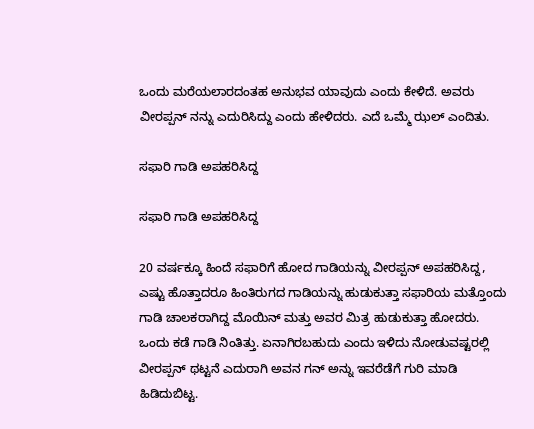ಒಂದು ಮರೆಯಲಾರದಂತಹ ಅನುಭವ ಯಾವುದು ಎಂದು ಕೇಳಿದೆ. ಅವರು ವೀರಪ್ಪನ್ ನನ್ನು ಎದುರಿಸಿದ್ದು ಎಂದು ಹೇಳಿದರು. ಎದೆ ಒಮ್ಮೆ ಝಲ್ ಎಂದಿತು.

ಸಫಾರಿ ಗಾಡಿ ಅಪಹರಿಸಿದ್ದ

ಸಫಾರಿ ಗಾಡಿ ಅಪಹರಿಸಿದ್ದ

20 ವರ್ಷಕ್ಕೂ ಹಿಂದೆ ಸಫಾರಿಗೆ ಹೋದ ಗಾಡಿಯನ್ನು ವೀರಪ್ಪನ್ ಅಪಹರಿಸಿದ್ದ, ಎಷ್ಟು ಹೊತ್ತಾದರೂ ಹಿಂತಿರುಗದ ಗಾಡಿಯನ್ನು ಹುಡುಕುತ್ತಾ ಸಫಾರಿಯ ಮತ್ತೊಂದು ಗಾಡಿ ಚಾಲಕರಾಗಿದ್ದ ಮೊಯಿನ್ ಮತ್ತು ಅವರ ಮಿತ್ರ ಹುಡುಕುತ್ತಾ ಹೋದರು. ಒಂದು ಕಡೆ ಗಾಡಿ ನಿಂತಿತ್ತು. ಏನಾಗಿರಬಹುದು ಎಂದು ಇಳಿದು ನೋಡುವಷ್ಟರಲ್ಲಿ ವೀರಪ್ಪನ್ ಥಟ್ಟನೆ ಎದುರಾಗಿ ಅವನ ಗನ್ ಅನ್ನು ಇವರೆಡೆಗೆ ಗುರಿ ಮಾಡಿ ಹಿಡಿದುಬಿಟ್ಟ.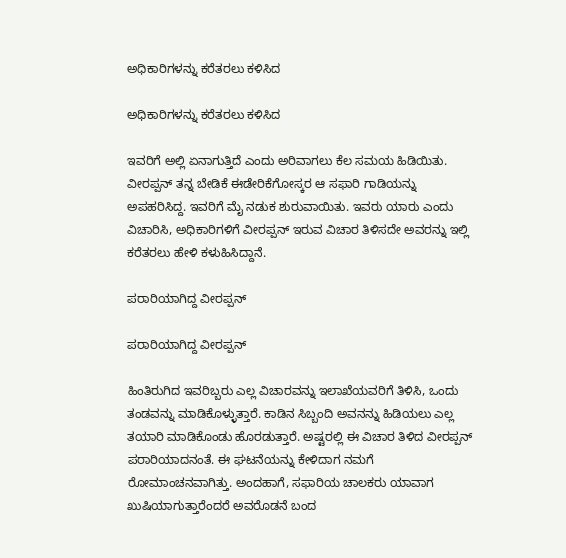ಅಧಿಕಾರಿಗಳನ್ನು ಕರೆತರಲು ಕಳಿಸಿದ

ಅಧಿಕಾರಿಗಳನ್ನು ಕರೆತರಲು ಕಳಿಸಿದ

ಇವರಿಗೆ ಅಲ್ಲಿ ಏನಾಗುತ್ತಿದೆ ಎಂದು ಅರಿವಾಗಲು ಕೆಲ ಸಮಯ ಹಿಡಿಯಿತು. ವೀರಪ್ಪನ್ ತನ್ನ ಬೇಡಿಕೆ ಈಡೇರಿಕೆಗೋಸ್ಕರ ಆ ಸಫಾರಿ ಗಾಡಿಯನ್ನು ಅಪಹರಿಸಿದ್ದ. ಇವರಿಗೆ ಮೈ ನಡುಕ ಶುರುವಾಯಿತು. ಇವರು ಯಾರು ಎಂದು ವಿಚಾರಿಸಿ, ಅಧಿಕಾರಿಗಳಿಗೆ ವೀರಪ್ಪನ್ ಇರುವ ವಿಚಾರ ತಿಳಿಸದೇ ಅವರನ್ನು ಇಲ್ಲಿ ಕರೆತರಲು ಹೇಳಿ ಕಳುಹಿಸಿದ್ದಾನೆ.

ಪರಾರಿಯಾಗಿದ್ದ ವೀರಪ್ಪನ್

ಪರಾರಿಯಾಗಿದ್ದ ವೀರಪ್ಪನ್

ಹಿಂತಿರುಗಿದ ಇವರಿಬ್ಬರು ಎಲ್ಲ ವಿಚಾರವನ್ನು ಇಲಾಖೆಯವರಿಗೆ ತಿಳಿಸಿ, ಒಂದು ತಂಡವನ್ನು ಮಾಡಿಕೊಳ್ಳುತ್ತಾರೆ. ಕಾಡಿನ ಸಿಬ್ಬಂದಿ ಅವನನ್ನು ಹಿಡಿಯಲು ಎಲ್ಲ ತಯಾರಿ ಮಾಡಿಕೊಂಡು ಹೊರಡುತ್ತಾರೆ. ಅಷ್ಟರಲ್ಲಿ ಈ ವಿಚಾರ ತಿಳಿದ ವೀರಪ್ಪನ್ ಪರಾರಿಯಾದನಂತೆ. ಈ ಘಟನೆಯನ್ನು ಕೇಳಿದಾಗ ನಮಗೆ ರೋಮಾಂಚನವಾಗಿತ್ತು. ಅಂದಹಾಗೆ, ಸಫಾರಿಯ ಚಾಲಕರು ಯಾವಾಗ ಖುಷಿಯಾಗುತ್ತಾರೆಂದರೆ ಅವರೊಡನೆ ಬಂದ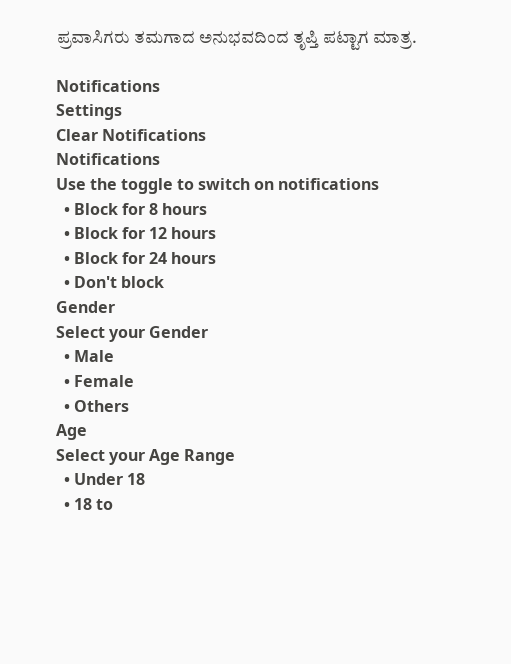ಪ್ರವಾಸಿಗರು ತಮಗಾದ ಅನುಭವದಿಂದ ತೃಪ್ತಿ ಪಟ್ಟಾಗ ಮಾತ್ರ.

Notifications
Settings
Clear Notifications
Notifications
Use the toggle to switch on notifications
  • Block for 8 hours
  • Block for 12 hours
  • Block for 24 hours
  • Don't block
Gender
Select your Gender
  • Male
  • Female
  • Others
Age
Select your Age Range
  • Under 18
  • 18 to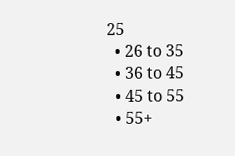25
  • 26 to 35
  • 36 to 45
  • 45 to 55
  • 55+